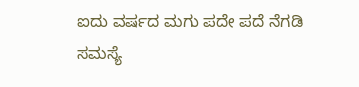ಐದು ವರ್ಷದ ಮಗು ಪದೇ ಪದೆ ನೆಗಡಿ ಸಮಸ್ಯೆ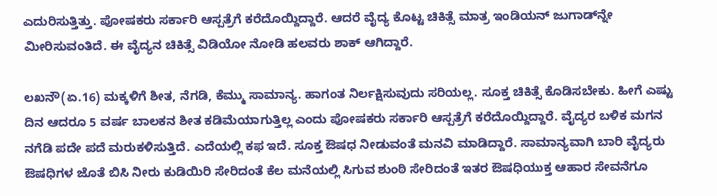ಎದುರಿಸುತ್ತಿತ್ತು. ಪೋಷಕರು ಸರ್ಕಾರಿ ಆಸ್ಪತ್ರೆಗೆ ಕರೆದೊಯ್ದಿದ್ದಾರೆ. ಆದರೆ ವೈದ್ಯ ಕೊಟ್ಟ ಚಿಕಿತ್ಸೆ ಮಾತ್ರ ಇಂಡಿಯನ್ ಜುಗಾಡ್‌ನ್ನೇ ಮೀರಿಸುವಂತಿದೆ. ಈ ವೈದ್ಯನ ಚಿಕಿತ್ಸೆ ವಿಡಿಯೋ ನೋಡಿ ಹಲವರು ಶಾಕ್ ಆಗಿದ್ದಾರೆ.

ಲಖನೌ(ಏ.16) ಮಕ್ಕಳಿಗೆ ಶೀತ, ನೆಗಡಿ, ಕೆಮ್ಮು ಸಾಮಾನ್ಯ. ಹಾಗಂತ ನಿರ್ಲಕ್ಷಿಸುವುದು ಸರಿಯಲ್ಲ. ಸೂಕ್ತ ಚಿಕಿತ್ಸೆ ಕೊಡಿಸಬೇಕು. ಹೀಗೆ ಎಷ್ಟು ದಿನ ಆದರೂ 5 ವರ್ಷ ಬಾಲಕನ ಶೀತ ಕಡಿಮೆಯಾಗುತ್ತಿಲ್ಲ ಎಂದು ಪೋಷಕರು ಸರ್ಕಾರಿ ಆಸ್ಪತ್ರೆಗೆ ಕರೆದೊಯ್ದಿದ್ದಾರೆ. ವೈದ್ಯರ ಬಳಿಕ ಮಗನ ನಗೆಡಿ ಪದೇ ಪದೆ ಮರುಕಳಿಸುತ್ತಿದೆ. ಎದೆಯಲ್ಲಿ ಕಫ ಇದೆ. ಸೂಕ್ತ ಔಷಧ ನೀಡುವಂತೆ ಮನವಿ ಮಾಡಿದ್ದಾರೆ. ಸಾಮಾನ್ಯವಾಗಿ ಬಾರಿ ವೈದ್ಯರು ಔಷಧಿಗಳ ಜೊತೆ ಬಿಸಿ ನೀರು ಕುಡಿಯಿರಿ ಸೇರಿದಂತೆ ಕೆಲ ಮನೆಯಲ್ಲಿ ಸಿಗುವ ಶುಂಠಿ ಸೇರಿದಂತೆ ಇತರ ಔಷಧಿಯುಕ್ತ ಆಹಾರ ಸೇವನೆಗೂ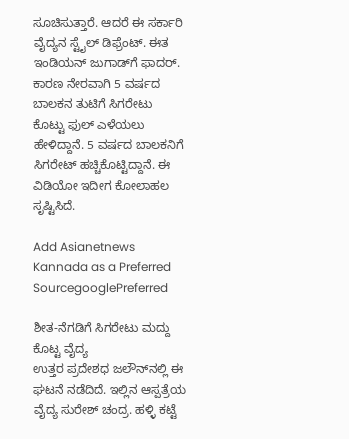ಸೂಚಿಸುತ್ತಾರೆ. ಆದರೆ ಈ ಸರ್ಕಾರಿ ವೈದ್ಯನ ಸ್ಟೈಲ್ ಡಿಫ್ರೆಂಟ್. ಈತ ಇಂಡಿಯನ್ ಜುಗಾಡ್‌ಗೆ ಫಾದರ್. ಕಾರಣ ನೇರವಾಗಿ 5 ವರ್ಷದ ಬಾಲಕನ ತುಟಿಗೆ ಸಿಗರೇಟು ಕೊಟ್ಟು ಫುಲ್ ಎಳೆಯಲು ಹೇಳಿದ್ದಾನೆ. 5 ವರ್ಷದ ಬಾಲಕನಿಗೆ ಸಿಗರೇಟ್ ಹಚ್ಚಿಕೊಟ್ಟಿದ್ದಾನೆ. ಈ ವಿಡಿಯೋ ಇದೀಗ ಕೋಲಾಹಲ ಸೃಷ್ಟಿಸಿದೆ.

Add Asianetnews Kannada as a Preferred SourcegooglePreferred

ಶೀತ-ನೆಗಡಿಗೆ ಸಿಗರೇಟು ಮದ್ದು ಕೊಟ್ಟ ವೈದ್ಯ
ಉತ್ತರ ಪ್ರದೇಶಧ ಜಲೌನ್‌ನಲ್ಲಿ ಈ ಘಟನೆ ನಡೆದಿದೆ. ಇಲ್ಲಿನ ಆಸ್ಪತ್ರೆಯ ವೈದ್ಯ ಸುರೇಶ್ ಚಂದ್ರ. ಹಳ್ಳಿ ಕಟ್ಟೆ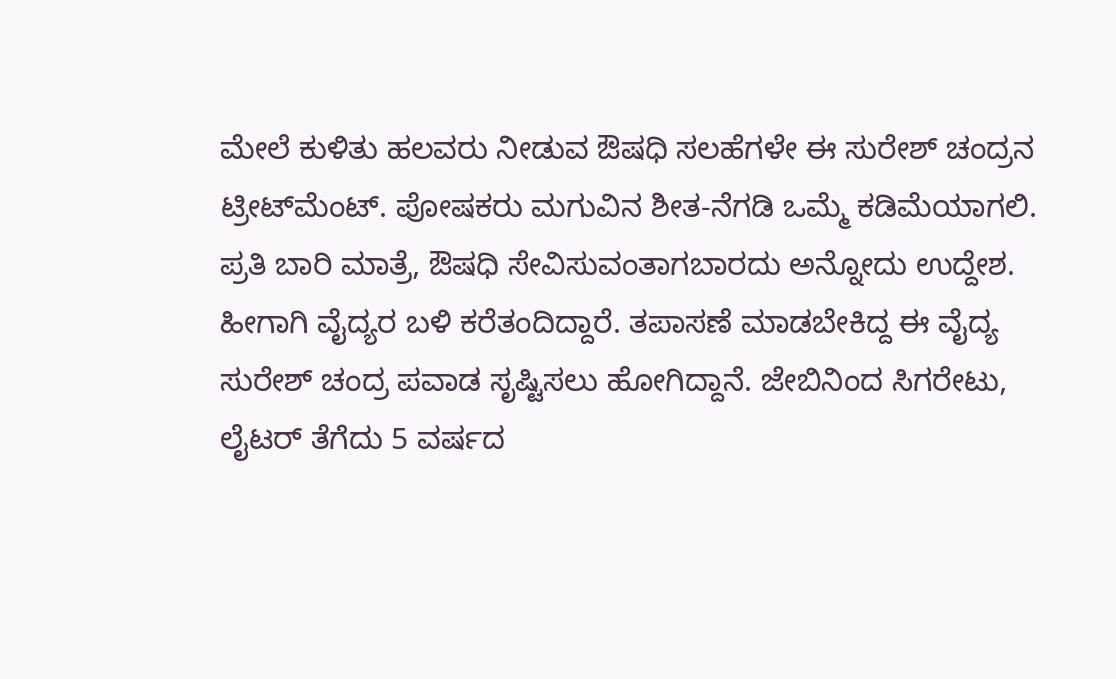ಮೇಲೆ ಕುಳಿತು ಹಲವರು ನೀಡುವ ಔಷಧಿ ಸಲಹೆಗಳೇ ಈ ಸುರೇಶ್ ಚಂದ್ರನ ಟ್ರೀಟ್‌ಮೆಂಟ್. ಪೋಷಕರು ಮಗುವಿನ ಶೀತ-ನೆಗಡಿ ಒಮ್ಮೆ ಕಡಿಮೆಯಾಗಲಿ. ಪ್ರತಿ ಬಾರಿ ಮಾತ್ರೆ, ಔಷಧಿ ಸೇವಿಸುವಂತಾಗಬಾರದು ಅನ್ನೋದು ಉದ್ದೇಶ. ಹೀಗಾಗಿ ವೈದ್ಯರ ಬಳಿ ಕರೆತಂದಿದ್ದಾರೆ. ತಪಾಸಣೆ ಮಾಡಬೇಕಿದ್ದ ಈ ವೈದ್ಯ ಸುರೇಶ್ ಚಂದ್ರ ಪವಾಡ ಸೃಷ್ಟಿಸಲು ಹೋಗಿದ್ದಾನೆ. ಜೇಬಿನಿಂದ ಸಿಗರೇಟು, ಲೈಟರ್ ತೆಗೆದು 5 ವರ್ಷದ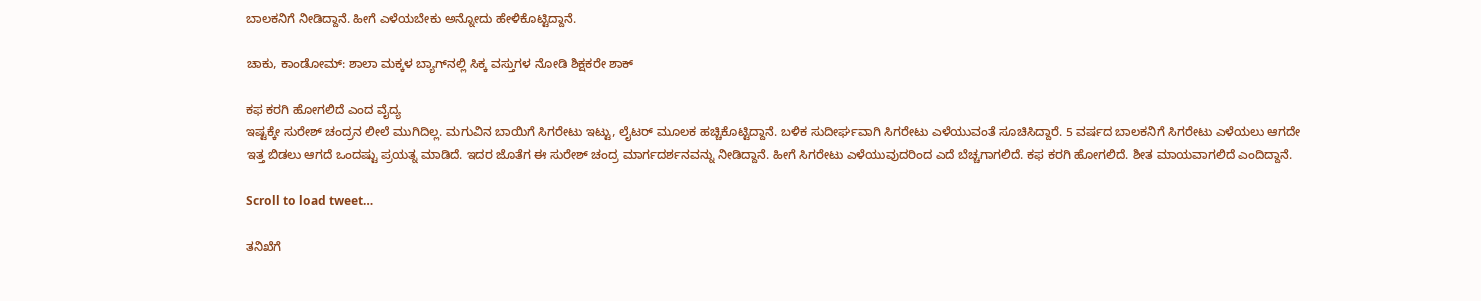ಬಾಲಕನಿಗೆ ನೀಡಿದ್ದಾನೆ. ಹೀಗೆ ಎಳೆಯಬೇಕು ಅನ್ನೋದು ಹೇಳಿಕೊಟ್ಟಿದ್ದಾನೆ.

ಚಾಕು, ಕಾಂಡೋಮ್‌: ಶಾಲಾ ಮಕ್ಕಳ ಬ್ಯಾಗ್‌ನಲ್ಲಿ ಸಿಕ್ಕ ವಸ್ತುಗಳ ನೋಡಿ ಶಿಕ್ಷಕರೇ ಶಾಕ್

ಕಫ ಕರಗಿ ಹೋಗಲಿದೆ ಎಂದ ವೈದ್ಯ
ಇಷ್ಟಕ್ಕೇ ಸುರೇಶ್ ಚಂದ್ರನ ಲೀಲೆ ಮುಗಿದಿಲ್ಲ. ಮಗುವಿನ ಬಾಯಿಗೆ ಸಿಗರೇಟು ಇಟ್ಟು, ಲೈಟರ್ ಮೂಲಕ ಹಚ್ಚಿಕೊಟ್ಟಿದ್ದಾನೆ. ಬಳಿಕ ಸುದೀರ್ಘವಾಗಿ ಸಿಗರೇಟು ಎಳೆಯುವಂತೆ ಸೂಚಿಸಿದ್ದಾರೆ. 5 ವರ್ಷದ ಬಾಲಕನಿಗೆ ಸಿಗರೇಟು ಎಳೆಯಲು ಆಗದೇ ಇತ್ತ ಬಿಡಲು ಆಗದೆ ಒಂದಷ್ಟು ಪ್ರಯತ್ನ ಮಾಡಿದೆ. ಇದರ ಜೊತೆಗ ಈ ಸುರೇಶ್ ಚಂದ್ರ ಮಾರ್ಗದರ್ಶನವನ್ನು ನೀಡಿದ್ದಾನೆ. ಹೀಗೆ ಸಿಗರೇಟು ಎಳೆಯುವುದರಿಂದ ಎದೆ ಬೆಚ್ಚಗಾಗಲಿದೆ. ಕಫ ಕರಗಿ ಹೋಗಲಿದೆ. ಶೀತ ಮಾಯವಾಗಲಿದೆ ಎಂದಿದ್ದಾನೆ.

Scroll to load tweet…

ತನಿಖೆಗೆ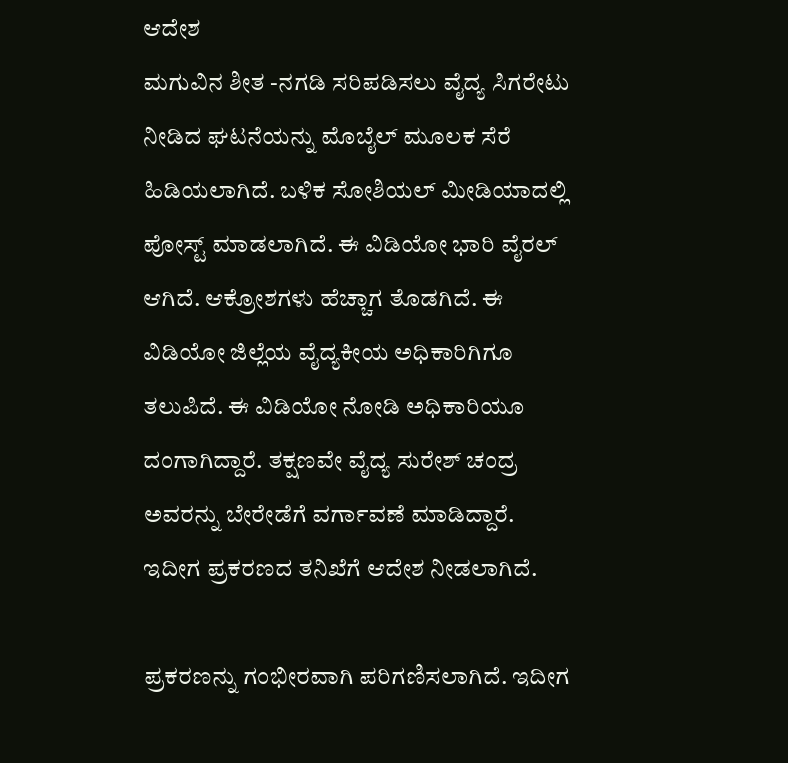ಆದೇಶ
ಮಗುವಿನ ಶೀತ -ನಗಡಿ ಸರಿಪಡಿಸಲು ವೈದ್ಯ ಸಿಗರೇಟು ನೀಡಿದ ಘಟನೆಯನ್ನು ಮೊಬೈಲ್ ಮೂಲಕ ಸೆರೆ ಹಿಡಿಯಲಾಗಿದೆ. ಬಳಿಕ ಸೋಶಿಯಲ್ ಮೀಡಿಯಾದಲ್ಲಿ ಪೋಸ್ಟ್ ಮಾಡಲಾಗಿದೆ. ಈ ವಿಡಿಯೋ ಭಾರಿ ವೈರಲ್ ಆಗಿದೆ. ಆಕ್ರೋಶಗಳು ಹೆಚ್ಚಾಗ ತೊಡಗಿದೆ. ಈ ವಿಡಿಯೋ ಜಿಲ್ಲೆಯ ವೈದ್ಯಕೀಯ ಅಧಿಕಾರಿಗಿಗೂ ತಲುಪಿದೆ. ಈ ವಿಡಿಯೋ ನೋಡಿ ಅಧಿಕಾರಿಯೂ ದಂಗಾಗಿದ್ದಾರೆ. ತಕ್ಷಣವೇ ವೈದ್ಯ ಸುರೇಶ್ ಚಂದ್ರ ಅವರನ್ನು ಬೇರೇಡೆಗೆ ವರ್ಗಾವಣೆ ಮಾಡಿದ್ದಾರೆ. ಇದೀಗ ಪ್ರಕರಣದ ತನಿಖೆಗೆ ಆದೇಶ ನೀಡಲಾಗಿದೆ.

ಪ್ರಕರಣನ್ನು ಗಂಭೀರವಾಗಿ ಪರಿಗಣಿಸಲಾಗಿದೆ. ಇದೀಗ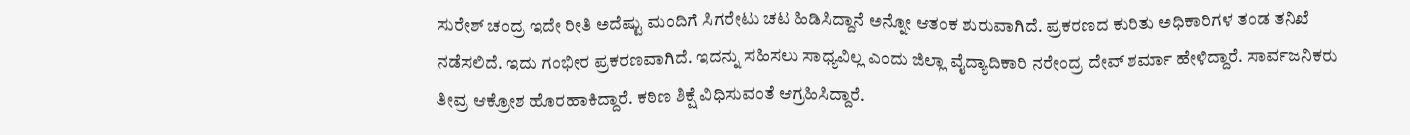ಸುರೇಶ್ ಚಂದ್ರ ಇದೇ ರೀತಿ ಅದೆಷ್ಟು ಮಂದಿಗೆ ಸಿಗರೇಟು ಚಟ ಹಿಡಿಸಿದ್ದಾನೆ ಅನ್ನೋ ಆತಂಕ ಶುರುವಾಗಿದೆ. ಪ್ರಕರಣದ ಕುರಿತು ಅಧಿಕಾರಿಗಳ ತಂಡ ತನಿಖೆ ನಡೆಸಲಿದೆ. ಇದು ಗಂಭೀರ ಪ್ರಕರಣವಾಗಿದೆ. ಇದನ್ನು ಸಹಿಸಲು ಸಾಧ್ಯವಿಲ್ಲ ಎಂದು ಜಿಲ್ಲಾ ವೈದ್ಯಾದಿಕಾರಿ ನರೇಂದ್ರ ದೇವ್ ಶರ್ಮಾ ಹೇಳಿದ್ದಾರೆ. ಸಾರ್ವಜನಿಕರು ತೀವ್ರ ಆಕ್ರೋಶ ಹೊರಹಾಕಿದ್ದಾರೆ. ಕಠಿಣ ಶಿಕ್ಷೆ ವಿಧಿಸುವಂತೆ ಆಗ್ರಹಿಸಿದ್ದಾರೆ.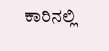ಕಾರಿನಲ್ಲಿ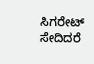ಸಿಗರೇಟ್ ಸೇದಿದರೆ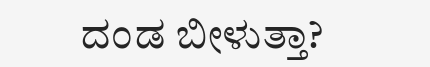ದಂಡ ಬೀಳುತ್ತಾ?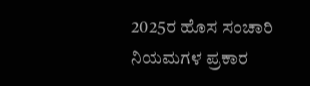2025ರ ಹೊಸ ಸಂಚಾರಿ ನಿಯಮಗಳ ಪ್ರಕಾರ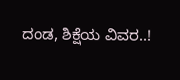ದಂಡ, ಶಿಕ್ಷೆಯ ವಿವರ..!